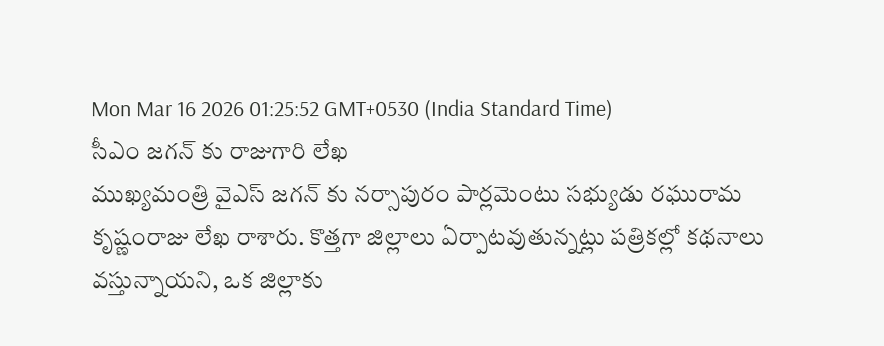Mon Mar 16 2026 01:25:52 GMT+0530 (India Standard Time)
సీఎం జగన్ కు రాజుగారి లేఖ
ముఖ్యమంత్రి వైఎస్ జగన్ కు నర్సాపురం పార్లమెంటు సభ్యుడు రఘురామ కృష్ణంరాజు లేఖ రాశారు. కొత్తగా జిల్లాలు ఏర్పాటవుతున్నట్లు పత్రికల్లో కథనాలు వస్తున్నాయని, ఒక జిల్లాకు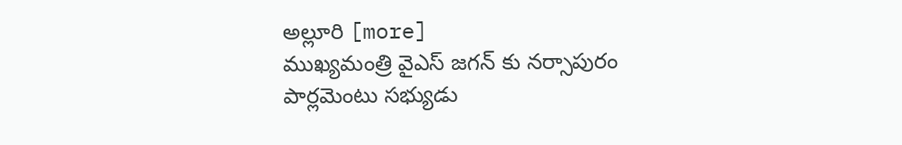అల్లూరి [more]
ముఖ్యమంత్రి వైఎస్ జగన్ కు నర్సాపురం పార్లమెంటు సభ్యుడు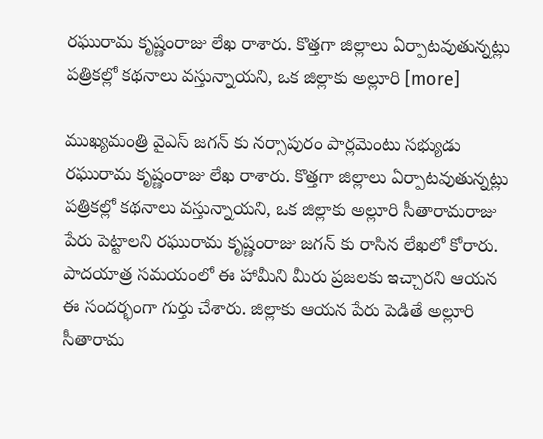రఘురామ కృష్ణంరాజు లేఖ రాశారు. కొత్తగా జిల్లాలు ఏర్పాటవుతున్నట్లు పత్రికల్లో కథనాలు వస్తున్నాయని, ఒక జిల్లాకు అల్లూరి [more]

ముఖ్యమంత్రి వైఎస్ జగన్ కు నర్సాపురం పార్లమెంటు సభ్యుడు రఘురామ కృష్ణంరాజు లేఖ రాశారు. కొత్తగా జిల్లాలు ఏర్పాటవుతున్నట్లు పత్రికల్లో కథనాలు వస్తున్నాయని, ఒక జిల్లాకు అల్లూరి సీతారామరాజు పేరు పెట్టాలని రఘురామ కృష్ణంరాజు జగన్ కు రాసిన లేఖలో కోరారు. పాదయాత్ర సమయంలో ఈ హామీని మీరు ప్రజలకు ఇచ్చారని ఆయన ఈ సందర్భంగా గుర్తు చేశారు. జిల్లాకు ఆయన పేరు పెడితే అల్లూరి సీతారామ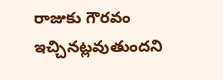రాజుకు గౌరవం ఇచ్చినట్లవుతుందని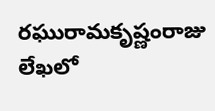రఘురామకృష్ణంరాజు లేఖలో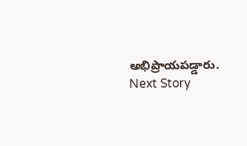అభిప్రాయపడ్డారు.
Next Story